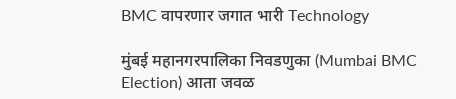BMC वापरणार जगात भारी Technology

मुंबई महानगरपालिका निवडणुका (Mumbai BMC Election) आता जवळ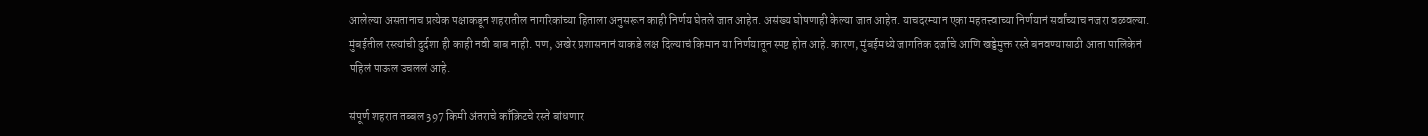आलेल्या असतानाच प्रत्येक पक्षाकडून शहरातील नागरिकांच्या हिताला अनुसरून काही निर्णय घेतले जात आहेत. असंख्य घोषणाही केल्या जात आहेत. याचदरम्यान एका महतत्त्वाच्या निर्णयानं सर्वांच्याच नजरा वळवल्या. मुंबईतील रस्त्यांची दुर्दशा ही काही नवी बाब नाही. पण, अखेर प्रशासनानं याकडे लक्ष दिल्याचं किमान या निर्णयातून स्पष्ट होत आहे. कारण, मुंबईमध्ये जागतिक दर्जाचे आणि खड्डेमुक्त रस्ते बनवण्यासाठी आता पालिकेनं पहिलं पाऊल उचललं आहे.

संपूर्ण शहरात तब्बल 397 किमी अंतराचे काँक्रिटचे रस्ते बांधणार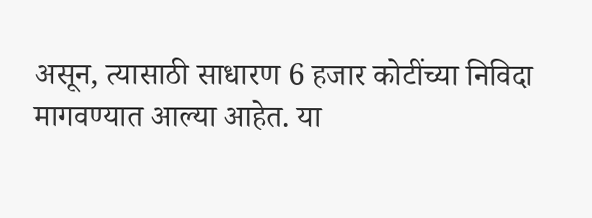असून, त्यासाठी साधारण 6 हजार कोटींच्या निविदा मागवण्यात आल्या आहेत. या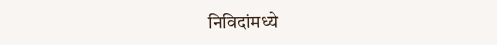निविदांमध्ये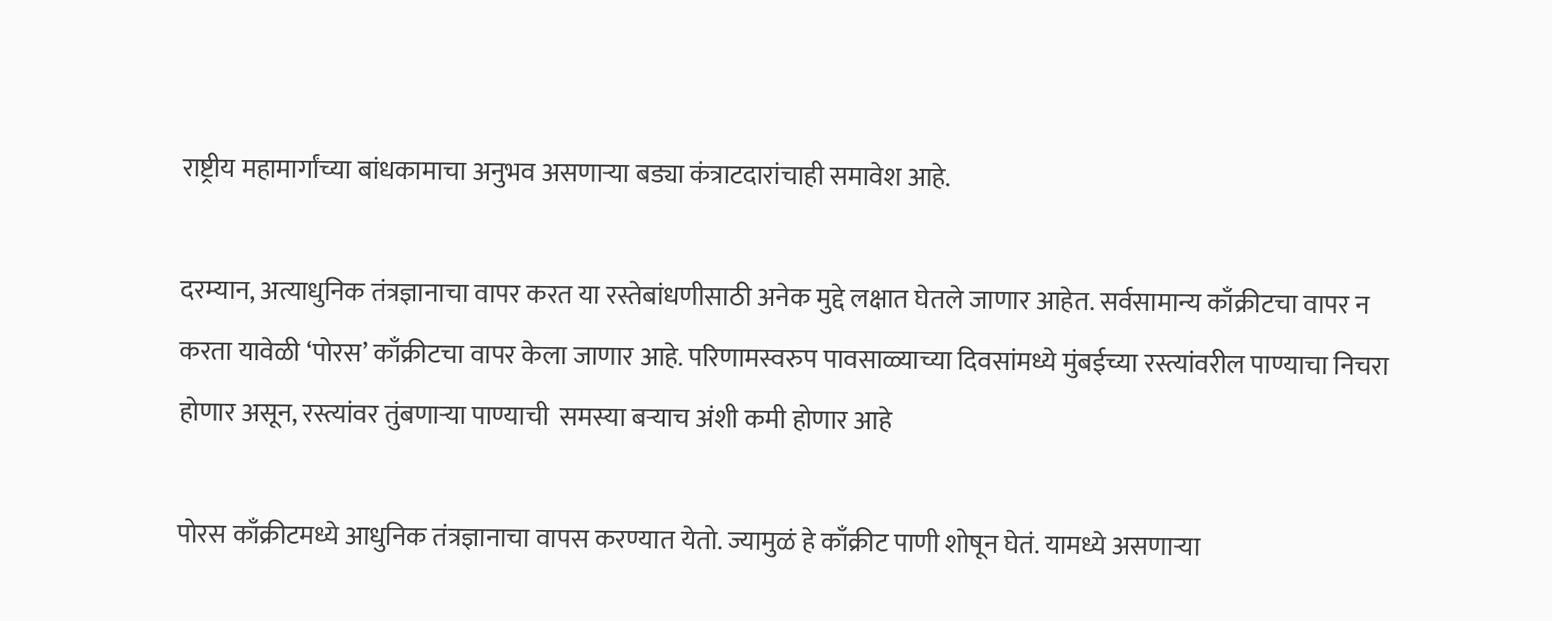राष्ट्रीय महामार्गांच्या बांधकामाचा अनुभव असणाऱ्या बड्या कंत्राटदारांचाही समावेश आहे.

दरम्यान, अत्याधुनिक तंत्रज्ञानाचा वापर करत या रस्तेबांधणीसाठी अनेक मुद्दे लक्षात घेतले जाणार आहेत. सर्वसामान्य काँक्रीटचा वापर न करता यावेळी ‘पोरस’ काँक्रीटचा वापर केला जाणार आहे. परिणामस्वरुप पावसाळ्याच्या दिवसांमध्ये मुंबईच्या रस्त्यांवरील पाण्याचा निचरा होणार असून, रस्त्यांवर तुंबणाऱ्या पाण्याची  समस्या बऱ्याच अंशी कमी होणार आहे

पोरस काँक्रीटमध्ये आधुनिक तंत्रज्ञानाचा वापस करण्यात येतो. ज्यामुळं हे काँक्रीट पाणी शोषून घेतं. यामध्ये असणाऱ्या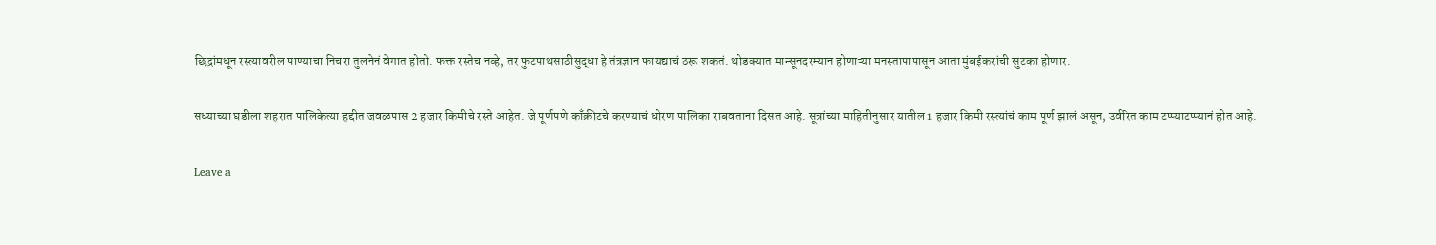छिद्रांमधून रस्त्यावरील पाण्याचा निचरा तुलनेनं वेगात होतो. फक्त रस्तेच नव्हे, तर फुटपाथसाठीसुद्धा हे तंत्रज्ञान फायद्याचं ठरू शकतं. थोडक्यात मान्सूनदरम्यान होणाऱ्या मनस्तापापासून आता मुंबईकरांची सुटका होणार.

सध्याच्या घडीला शहरात पालिकेत्या हद्दीत जवळपास 2 हजार किमीचे रस्ते आहेत. जे पूर्णपणे काँक्रीटचे करण्याचं धोरण पालिका राबवताना दिसत आहे. सूत्रांच्या माहितीनुसार यातील 1 हजार किमी रस्त्यांचं काम पूर्ण झालं असून, उर्वरित काम टप्प्याटप्प्यानं होत आहे.

Leave a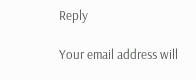Reply

Your email address will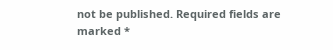not be published. Required fields are marked *